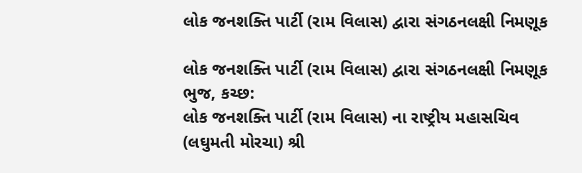લોક જનશક્તિ પાર્ટી (રામ વિલાસ) દ્વારા સંગઠનલક્ષી નિમણૂક

લોક જનશક્તિ પાર્ટી (રામ વિલાસ) દ્વારા સંગઠનલક્ષી નિમણૂક
ભુજ, કચ્છ:
લોક જનશક્તિ પાર્ટી (રામ વિલાસ) ના રાષ્ટ્રીય મહાસચિવ (લઘુમતી મોરચા) શ્રી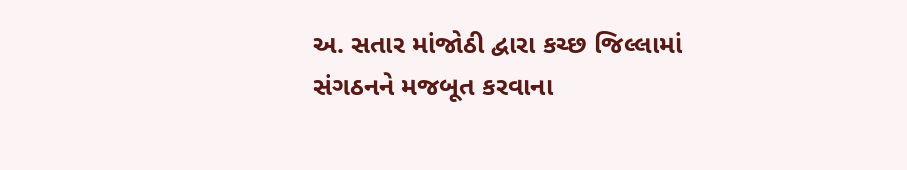અ. સતાર માંજોઠી દ્વારા કચ્છ જિલ્લામાં સંગઠનને મજબૂત કરવાના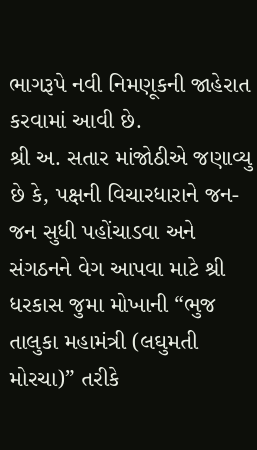ભાગરૂપે નવી નિમણૂકની જાહેરાત કરવામાં આવી છે.
શ્રી અ. સતાર માંજોઠીએ જણાવ્યુ છે કે, પક્ષની વિચારધારાને જન-જન સુધી પહોંચાડવા અને સંગઠનને વેગ આપવા માટે શ્રી ધરકાસ જુમા મોખાની “ભુજ તાલુકા મહામંત્રી (લઘુમતી મોરચા)” તરીકે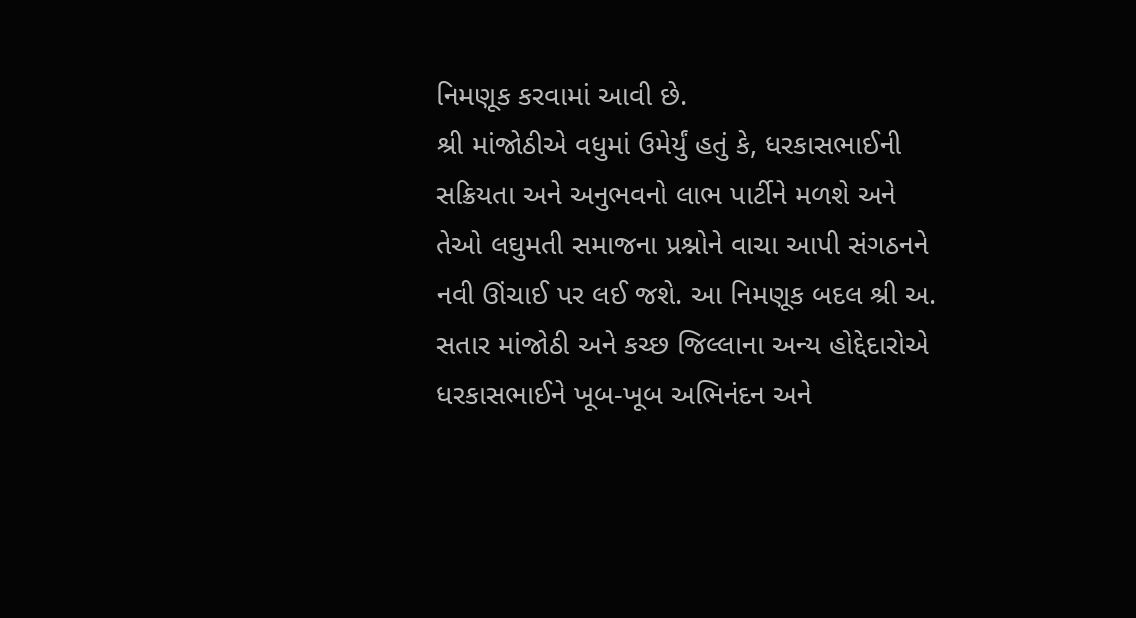નિમણૂક કરવામાં આવી છે.
શ્રી માંજોઠીએ વધુમાં ઉમેર્યું હતું કે, ધરકાસભાઈની સક્રિયતા અને અનુભવનો લાભ પાર્ટીને મળશે અને તેઓ લઘુમતી સમાજના પ્રશ્નોને વાચા આપી સંગઠનને નવી ઊંચાઈ પર લઈ જશે. આ નિમણૂક બદલ શ્રી અ. સતાર માંજોઠી અને કચ્છ જિલ્લાના અન્ય હોદ્દેદારોએ ધરકાસભાઈને ખૂબ-ખૂબ અભિનંદન અને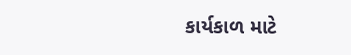કાર્યકાળ માટે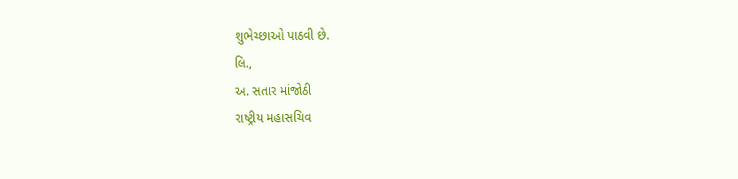શુભેચ્છાઓ પાઠવી છે.
લિ.,
અ. સતાર માંજોઠી
રાષ્ટ્રીય મહાસચિવ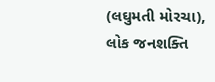(લઘુમતી મોરચા),
લોક જનશક્તિ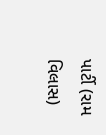પાર્ટી (રામ વિલાસ)